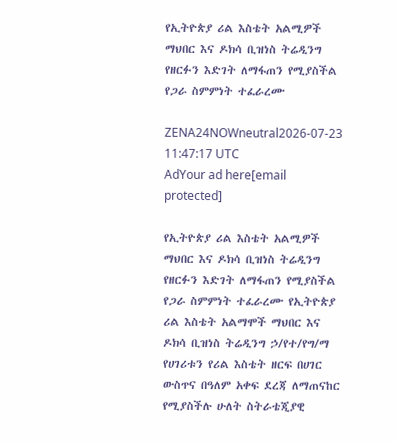የኢትዮጵያ ሪል እስቴት አልሚዎች ማህበር እና ዶክሳ ቢዝነስ ትሬዲንግ የዘርፉን እድገት ለማፋጠን የሚያስችል የጋራ ስምምነት ተፈራረሙ

ZENA24NOWneutral2026-07-23 11:47:17 UTC
AdYour ad here[email protected]

የኢትዮጵያ ሪል እስቴት አልሚዎች ማህበር እና ዶክሳ ቢዝነስ ትሬዲንግ የዘርፉን እድገት ለማፋጠን የሚያስችል የጋራ ስምምነት ተፈራረሙ የኢትዮጵያ ሪል እስቴት አልማሞች ማህበር እና ዶክሳ ቢዝነስ ትሬዲንግ ኃ/የተ/የግ/ማ የሀገሪቱን የሪል እስቴት ዘርፍ በሀገር ውስጥና በዓለም አቀፍ ደረጃ ለማጠናከር የሚያስችሉ ሁለት ስትራቴጂያዊ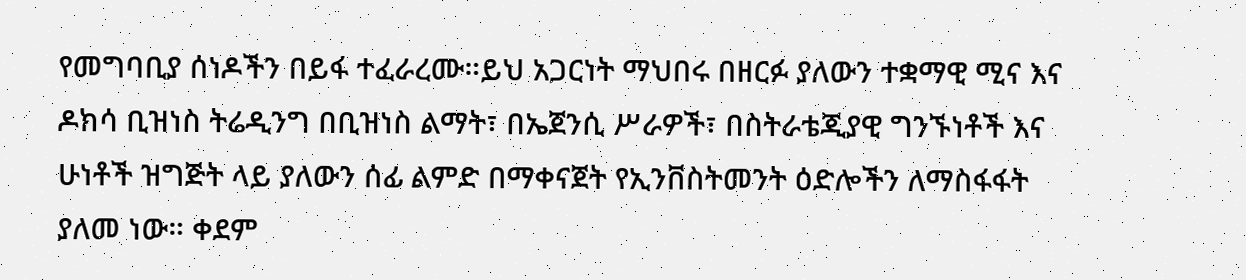የመግባቢያ ሰነዶችን በይፋ ተፈራረሙ።ይህ አጋርነት ማህበሩ በዘርፉ ያለውን ተቋማዊ ሚና እና ዶክሳ ቢዝነስ ትሬዲንግ በቢዝነስ ልማት፣ በኤጀንሲ ሥራዎች፣ በስትራቴጂያዊ ግንኙነቶች እና ሁነቶች ዝግጅት ላይ ያለውን ሰፊ ልምድ በማቀናጀት የኢንቨስትመንት ዕድሎችን ለማስፋፋት ያለመ ነው። ቀደም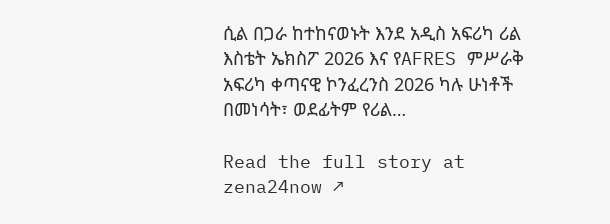ሲል በጋራ ከተከናወኑት እንደ አዲስ አፍሪካ ሪል እስቴት ኤክስፖ 2026 እና የAFRES ምሥራቅ አፍሪካ ቀጣናዊ ኮንፈረንስ 2026 ካሉ ሁነቶች በመነሳት፣ ወደፊትም የሪል…

Read the full story at zena24now ↗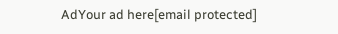AdYour ad here[email protected]